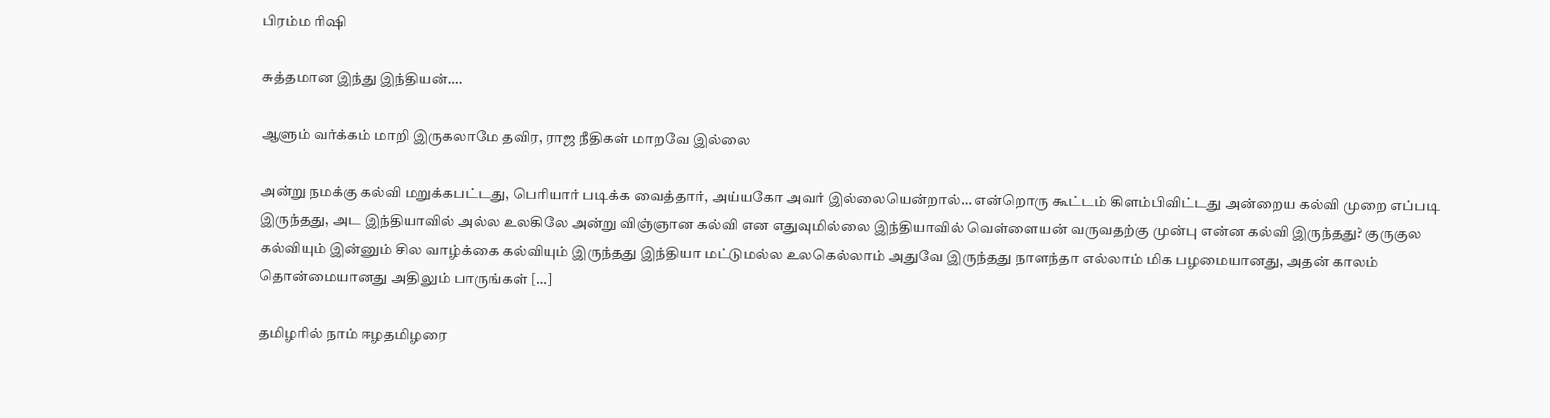பிரம்ம ரிஷி

சுத்தமான இந்து இந்தியன்….

ஆளும் வர்க்கம் மாறி இருகலாமே தவிர, ராஜ நீதிகள் மாறவே இல்லை

அன்று நமக்கு கல்வி மறுக்கபட்டது, பெரியார் படிக்க வைத்தார், அய்யகோ அவர் இல்லையென்றால்… என்றொரு கூட்டம் கிளம்பிவிட்டது அன்றைய கல்வி முறை எப்படி இருந்தது, அட இந்தியாவில் அல்ல உலகிலே அன்று விஞ்ஞான கல்வி என எதுவுமில்லை இந்தியாவில் வெள்ளையன் வருவதற்கு முன்பு என்ன கல்வி இருந்தது? குருகுல கல்வியும் இன்னும் சில வாழ்க்கை கல்வியும் இருந்தது இந்தியா மட்டுமல்ல உலகெல்லாம் அதுவே இருந்தது நாளந்தா எல்லாம் மிக பழமையானது, அதன் காலம் தொன்மையானது அதிலும் பாருங்கள் […]

தமிழரில் நாம் ஈழதமிழரை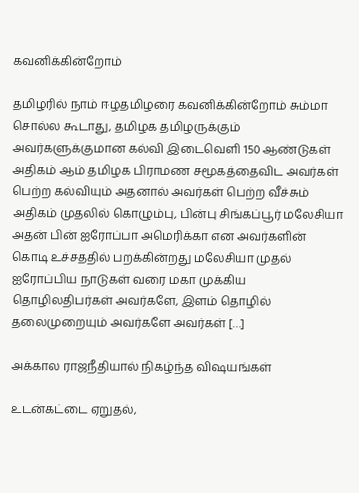கவனிக்கின்றோம்

தமிழரில் நாம் ஈழதமிழரை கவனிக்கின்றோம் சும்மா சொல்ல கூடாது, தமிழக தமிழருக்கும் அவர்களுக்குமான கல்வி இடைவெளி 150 ஆண்டுகள் அதிகம் ஆம் தமிழக பிராமண சமூகத்தைவிட அவர்கள் பெற்ற கல்வியும் அதனால் அவர்கள் பெற்ற வீச்சும் அதிகம் முதலில் கொழும்பு, பின்பு சிங்கப்பூர் மலேசியா அதன் பின் ஐரோப்பா அமெரிக்கா என அவர்களின் கொடி உச்சததில் பறக்கின்றது மலேசியா முதல் ஐரோப்பிய நாடுகள் வரை மகா முக்கிய தொழிலதிபர்கள் அவர்களே, இளம் தொழில் தலைமுறையும் அவர்களே அவர்கள் […]

அக்கால ராஜநீதியால் நிகழ்ந்த விஷயங்கள்

உடன்கட்டை ஏறுதல்,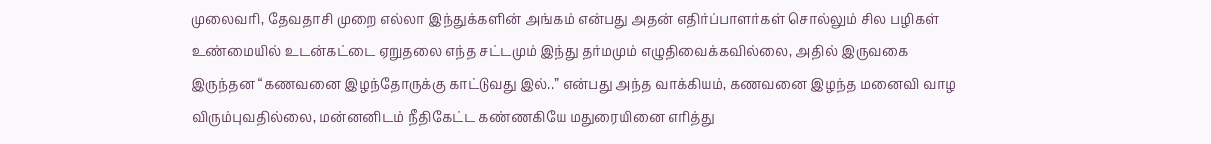முலைவரி, தேவதாசி முறை எல்லா இந்துக்களின் அங்கம் என்பது அதன் எதிர்ப்பாளர்கள் சொல்லும் சில பழிகள் உண்மையில் உடன்கட்டை ஏறுதலை எந்த சட்டமும் இந்து தர்மமும் எழுதிவைக்கவில்லை, அதில் இருவகை இருந்தன‌ “கணவனை இழந்தோருக்கு காட்டுவது இல்..” என்பது அந்த வாக்கியம், கணவனை இழந்த மனைவி வாழ விரும்புவதில்லை, மன்னனிடம் நீதிகேட்ட கண்ணகியே மதுரையினை எரித்து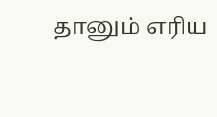தானும் எரிய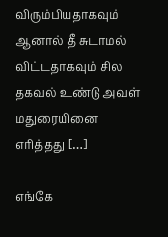விரும்பியதாகவும் ஆனால் தீ சுடாமல் விட்டதாகவும் சில தகவல் உண்டு அவள் மதுரையினை எரித்தது […]

எங்கே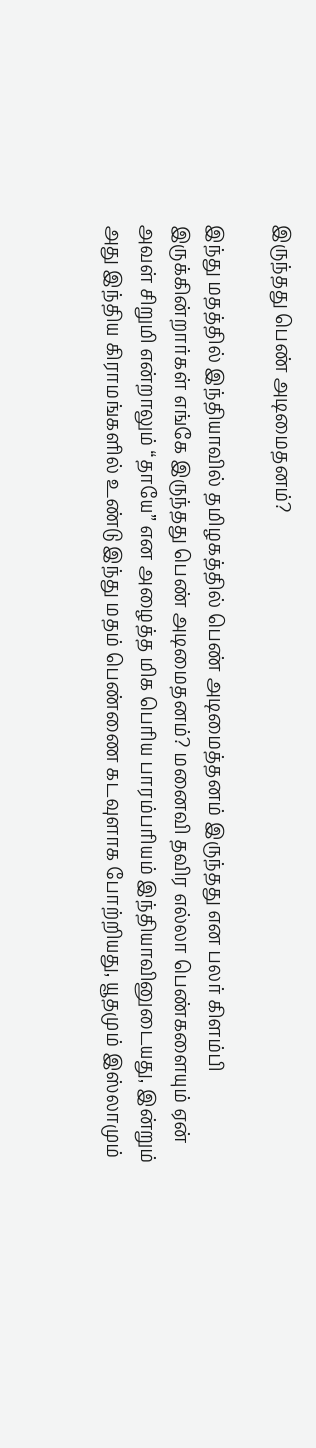இருந்தது பெண் அடிமைதனம்?

இந்து மதத்தில் இந்தியாவில் தமிழகத்தில் பெண் அடிமைத்தனம் இருந்தது என பலர் கிளம்பி இருக்கின்றார்கள் எங்கே இருந்தது பெண் அடிமைதனம்? மனைவி தவிர எல்லா பெண்களையும் ஏன் அவள் சிறுமி என்றாலும் “தாயே” என அழைத்த மிக பெரிய பாரம்பரியம் இந்தியாவினுடையது, இன்றும் அது இந்திய கிராமங்களில் உண்டு இந்து மதம் பெண்ணை கடவுளாக போற்றியது, யூதமும் இஸ்லாமும்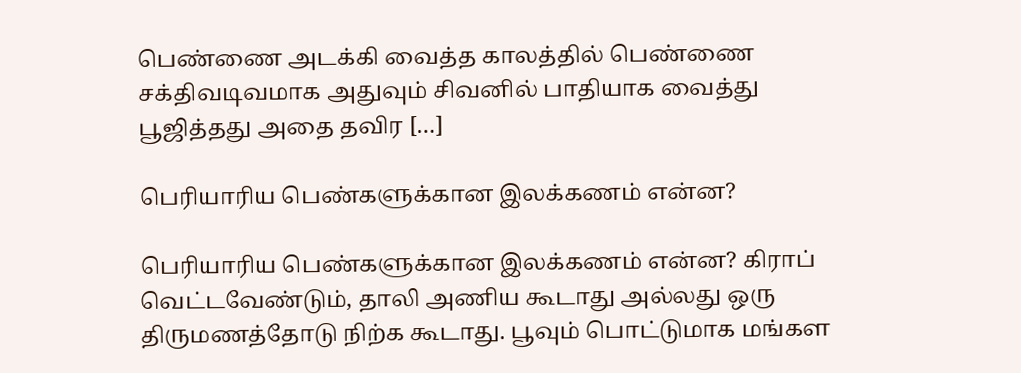பெண்ணை அடக்கி வைத்த காலத்தில் பெண்ணை சக்திவடிவமாக அதுவும் சிவனில் பாதியாக வைத்து பூஜித்தது அதை தவிர […]

பெரியாரிய பெண்களுக்கான இலக்கணம் என்ன?

பெரியாரிய பெண்களுக்கான இலக்கணம் என்ன? கிராப் வெட்டவேண்டும், தாலி அணிய கூடாது அல்லது ஒரு திருமணத்தோடு நிற்க கூடாது. பூவும் பொட்டுமாக மங்கள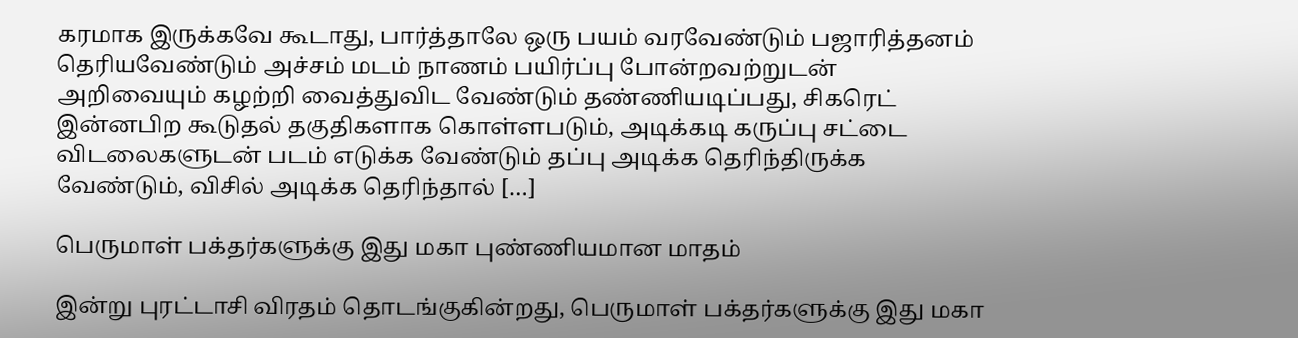கரமாக இருக்கவே கூடாது, பார்த்தாலே ஒரு பயம் வரவேண்டும் பஜாரித்தனம் தெரியவேண்டும் அச்சம் மடம் நாணம் பயிர்ப்பு போன்றவற்றுடன் அறிவையும் கழற்றி வைத்துவிட வேண்டும் தண்ணியடிப்பது, சிகரெட் இன்னபிற கூடுதல் தகுதிகளாக கொள்ளபடும், அடிக்கடி கருப்பு சட்டை விடலைகளுடன் படம் எடுக்க வேண்டும் தப்பு அடிக்க தெரிந்திருக்க வேண்டும், விசில் அடிக்க தெரிந்தால் […]

பெருமாள் பக்தர்களுக்கு இது மகா புண்ணியமான மாதம்

இன்று புரட்டாசி விரதம் தொடங்குகின்றது, பெருமாள் பக்தர்களுக்கு இது மகா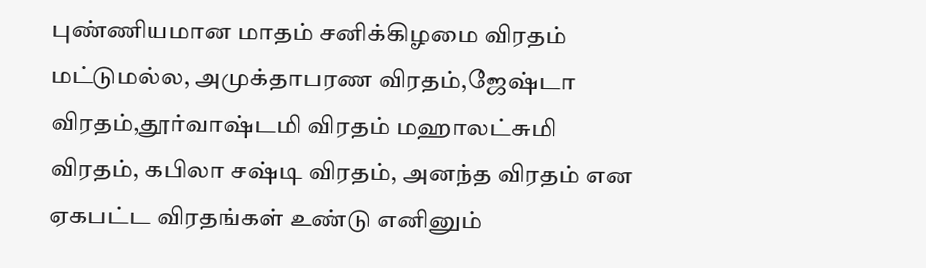புண்ணியமான மாதம் சனிக்கிழமை விரதம் மட்டுமல்ல, அமுக்தாபரண விரதம்,ஜேஷ்டா விரதம்,தூர்வாஷ்டமி விரதம் மஹாலட்சுமி விரதம், கபிலா சஷ்டி விரதம், அனந்த விரதம் என ஏகபட்ட விரதங்கள் உண்டு எனினும்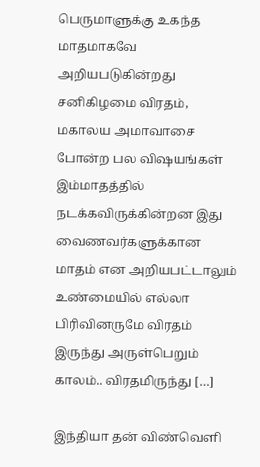பெருமாளுக்கு உகந்த மாதமாகவே அறியபடுகின்றது சனிகிழமை விரதம், மகாலய அமாவாசை போன்ற பல விஷயங்கள் இம்மாதத்தில் நடக்கவிருக்கின்றன‌ இது வைணவர்களுக்கான மாதம் என அறியபட்டாலும் உண்மையில் எல்லா பிரிவினருமே விரதம் இருந்து அருள்பெறும் காலம்.. விரதமிருந்து […]

இந்தியா தன் விண்வெளி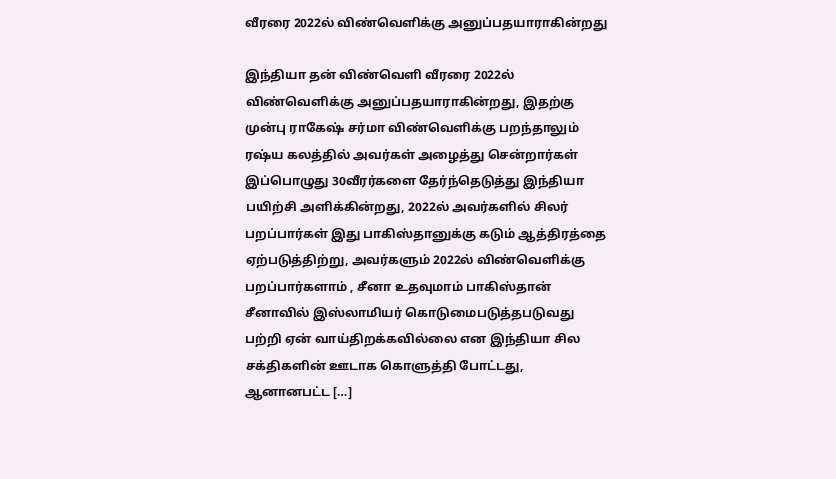வீரரை 2022ல் விண்வெளிக்கு அனுப்பதயாராகின்றது

இந்தியா தன் விண்வெளி வீரரை 2022ல் விண்வெளிக்கு அனுப்பதயாராகின்றது, இதற்கு முன்பு ராகேஷ் சர்மா விண்வெளிக்கு பறந்தாலும் ரஷ்ய கலத்தில் அவர்கள் அழைத்து சென்றார்கள் இப்பொழுது 30வீரர்களை தேர்ந்தெடுத்து இந்தியா பயிற்சி அளிக்கின்றது, 2022ல் அவர்களில் சிலர் பறப்பார்கள் இது பாகிஸ்தானுக்கு கடும் ஆத்திரத்தை ஏற்படுத்திற்று, அவர்களும் 2022ல் விண்வெளிக்கு பறப்பார்களாம் , சீனா உதவுமாம் பாகிஸ்தான் சீனாவில் இஸ்லாமியர் கொடுமைபடுத்தபடுவது பற்றி ஏன் வாய்திறக்கவில்லை என இந்தியா சில சக்திகளின் ஊடாக கொளுத்தி போட்டது, ஆனானபட்ட […]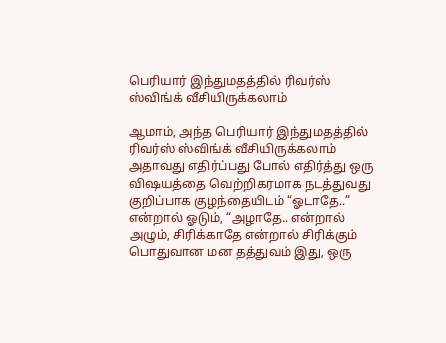பெரியார் இந்துமதத்தில் ரிவர்ஸ் ஸ்விங்க் வீசியிருக்கலாம்

ஆமாம், அந்த பெரியார் இந்துமதத்தில் ரிவர்ஸ் ஸ்விங்க் வீசியிருக்கலாம் அதாவது எதிர்ப்பது போல் எதிர்த்து ஒரு விஷயத்தை வெற்றிகரமாக நடத்துவது குறிப்பாக குழந்தையிடம் “ஓடாதே..” என்றால் ஓடும், “அழாதே.. என்றால் அழும், சிரிக்காதே என்றால் சிரிக்கும் பொதுவான மன தத்துவம் இது, ஒரு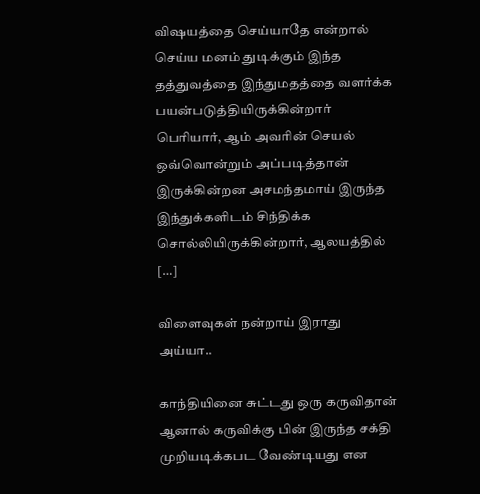விஷயத்தை செய்யாதே என்றால் செய்ய மனம் துடிக்கும் இந்த தத்துவத்தை இந்துமதத்தை வளர்க்க பயன்படுத்தியிருக்கின்றார் பெரியார், ஆம் அவரின் செயல் ஒவ்வொன்றும் அப்படித்தான் இருக்கின்றன‌ அசமந்தமாய் இருந்த இந்துக்களிடம் சிந்திக்க சொல்லியிருக்கின்றார், ஆலயத்தில் […]

விளைவுகள் நன்றாய் இராது அய்யா..

காந்தியினை சுட்டது ஒரு கருவிதான் ஆனால் கருவிக்கு பின் இருந்த சக்தி முறியடிக்கபட வேண்டியது என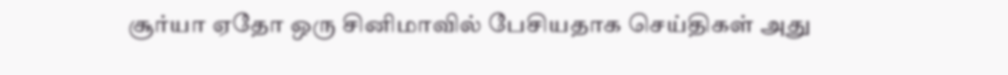சூர்யா ஏதோ ஒரு சினிமாவில் பேசியதாக செய்திகள் அது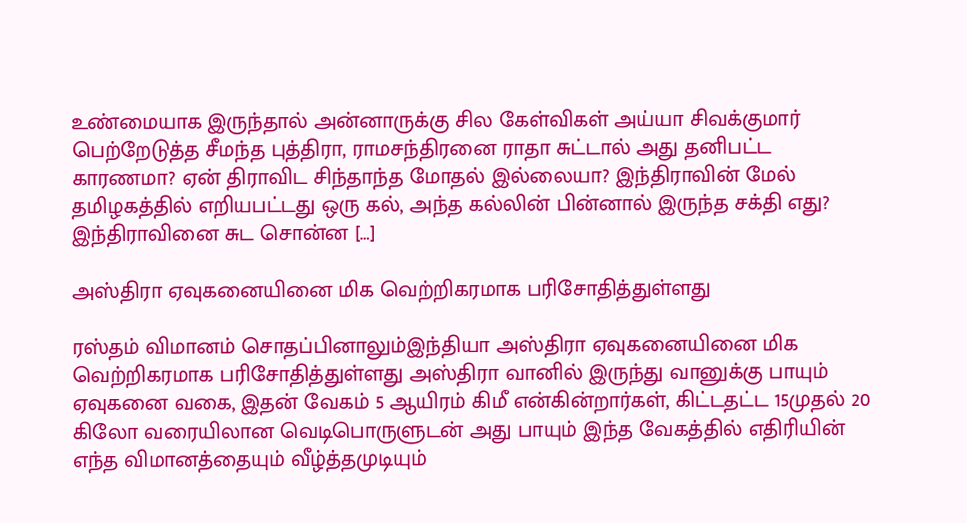உண்மையாக இருந்தால் அன்னாருக்கு சில கேள்விகள் அய்யா சிவக்குமார் பெற்றேடுத்த சீமந்த புத்திரா, ராமசந்திரனை ராதா சுட்டால் அது தனிபட்ட காரணமா? ஏன் திராவிட சிந்தாந்த மோதல் இல்லையா? இந்திராவின் மேல் தமிழகத்தில் எறியபட்டது ஒரு கல், அந்த கல்லின் பின்னால் இருந்த சக்தி எது? இந்திராவினை சுட சொன்ன […]

அஸ்திரா ஏவுகனையினை மிக வெற்றிகரமாக பரிசோதித்துள்ளது

ரஸ்தம் விமானம் சொதப்பினாலும்இந்தியா அஸ்திரா ஏவுகனையினை மிக வெற்றிகரமாக பரிசோதித்துள்ளது அஸ்திரா வானில் இருந்து வானுக்கு பாயும் ஏவுகனை வகை, இதன் வேகம் 5 ஆயிரம் கிமீ என்கின்றார்கள், கிட்டதட்ட 15முதல் 20 கிலோ வரையிலான வெடிபொருளுடன் அது பாயும் இந்த வேகத்தில் எதிரியின் எந்த விமானத்தையும் வீழ்த்தமுடியும்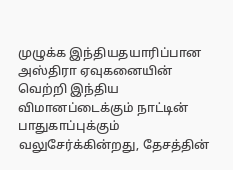முழுக்க இந்தியதயாரிப்பான அஸ்திரா ஏவுகனையின் வெற்றி இந்திய விமானப்டைக்கும் நாட்டின் பாதுகாப்புக்கும் வலுசேர்க்கின்றது, தேசத்தின்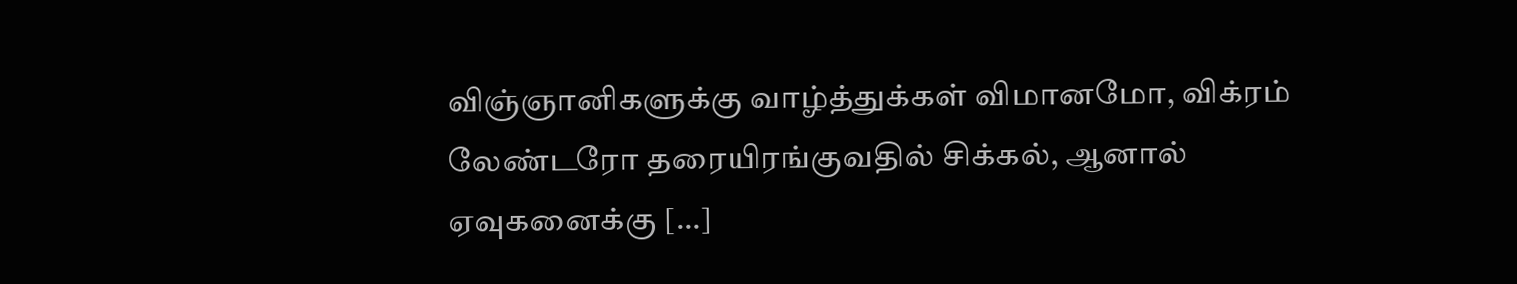விஞ்ஞானிகளுக்கு வாழ்த்துக்கள் விமானமோ, விக்ரம் லேண்டரோ தரையிரங்குவதில் சிக்கல், ஆனால் ஏவுகனைக்கு […]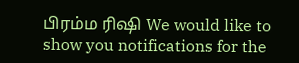பிரம்ம ரிஷி We would like to show you notifications for the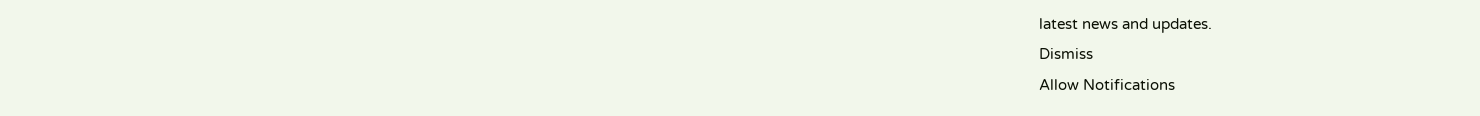latest news and updates.
Dismiss
Allow Notifications